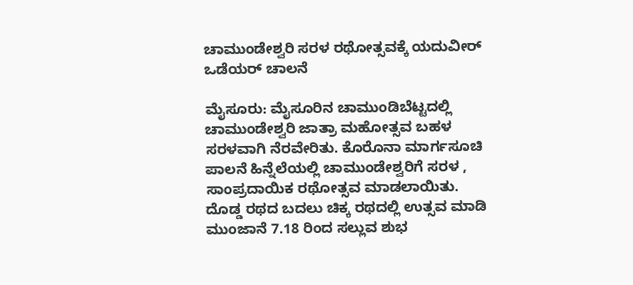ಚಾಮುಂಡೇಶ್ವರಿ ಸರಳ ರಥೋತ್ಸವಕ್ಕೆ ಯದುವೀರ್ ಒಡೆಯರ್ ಚಾಲನೆ

ಮೈಸೂರು: ಮೈಸೂರಿನ ಚಾಮುಂಡಿಬೆಟ್ಟದಲ್ಲಿ ಚಾಮುಂಡೇಶ್ವರಿ ಜಾತ್ರಾ ಮಹೋತ್ಸವ ಬಹಳ ಸರಳವಾಗಿ ನೆರವೇರಿತು. ಕೊರೊನಾ ಮಾರ್ಗಸೂಚಿ ಪಾಲನೆ ಹಿನ್ನೆಲೆಯಲ್ಲಿ ಚಾಮುಂಡೇಶ್ವರಿಗೆ ಸರಳ , ಸಾಂಪ್ರದಾಯಿಕ ರಥೋತ್ಸವ ಮಾಡಲಾಯಿತು.
ದೊಡ್ಡ ರಥದ ಬದಲು ಚಿಕ್ಕ ರಥದಲ್ಲಿ ಉತ್ಸವ ಮಾಡಿ ಮುಂಜಾನೆ 7.18 ರಿಂದ ಸಲ್ಲುವ ಶುಭ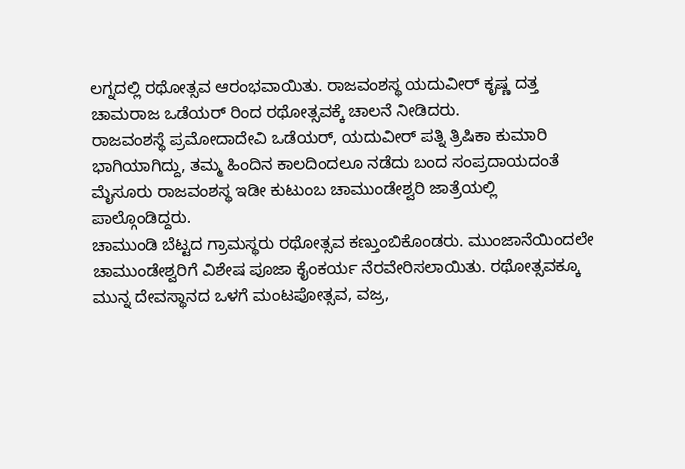ಲಗ್ನದಲ್ಲಿ ರಥೋತ್ಸವ ಆರಂಭವಾಯಿತು. ರಾಜವಂಶಸ್ಥ ಯದುವೀರ್ ಕೃಷ್ಣ ದತ್ತ ಚಾಮರಾಜ ಒಡೆಯರ್ ರಿಂದ ರಥೋತ್ಸವಕ್ಕೆ ಚಾಲನೆ ನೀಡಿದರು.
ರಾಜವಂಶಸ್ಥೆ ಪ್ರಮೋದಾದೇವಿ ಒಡೆಯರ್, ಯದುವೀರ್ ಪತ್ನಿ ತ್ರಿಷಿಕಾ ಕುಮಾರಿ ಭಾಗಿಯಾಗಿದ್ದು, ತಮ್ಮ ಹಿಂದಿನ ಕಾಲದಿಂದಲೂ ನಡೆದು ಬಂದ ಸಂಪ್ರದಾಯದಂತೆ ಮೈಸೂರು ರಾಜವಂಶಸ್ಥ ಇಡೀ ಕುಟುಂಬ ಚಾಮುಂಡೇಶ್ವರಿ ಜಾತ್ರೆಯಲ್ಲಿ ಪಾಲ್ಗೊಂಡಿದ್ದರು.
ಚಾಮುಂಡಿ ಬೆಟ್ಟದ ಗ್ರಾಮಸ್ಥರು ರಥೋತ್ಸವ ಕಣ್ತುಂಬಿಕೊಂಡರು. ಮುಂಜಾನೆಯಿಂದಲೇ ಚಾಮುಂಡೇಶ್ವರಿಗೆ ವಿಶೇಷ ಪೂಜಾ ಕೈಂಕರ್ಯ ನೆರವೇರಿಸಲಾಯಿತು. ರಥೋತ್ಸವಕ್ಕೂ ಮುನ್ನ ದೇವಸ್ಥಾನದ ಒಳಗೆ ಮಂಟಪೋತ್ಸವ, ವಜ್ರ,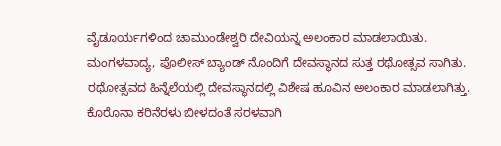ವೈಡೂರ್ಯಗಳಿಂದ ಚಾಮುಂಡೇಶ್ವರಿ ದೇವಿಯನ್ನ ಅಲಂಕಾರ ಮಾಡಲಾಯಿತು.
ಮಂಗಳವಾದ್ಯ, ಪೊಲೀಸ್ ಬ್ಯಾಂಡ್ ನೊಂದಿಗೆ ದೇವಸ್ಥಾನದ ಸುತ್ತ ರಥೋತ್ಸವ ಸಾಗಿತು. ರಥೋತ್ಸವದ ಹಿನ್ನೆಲೆಯಲ್ಲಿ ದೇವಸ್ಥಾನದಲ್ಲಿ ವಿಶೇಷ ಹೂವಿನ ಅಲಂಕಾರ ಮಾಡಲಾಗಿತ್ತು. ಕೊರೊನಾ ಕರಿನೆರಳು ಬೀಳದಂತೆ ಸರಳವಾಗಿ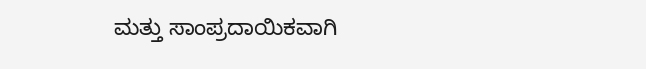ಮತ್ತು ಸಾಂಪ್ರದಾಯಿಕವಾಗಿ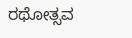ರಥೋತ್ಸವ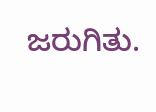ಜರುಗಿತು.